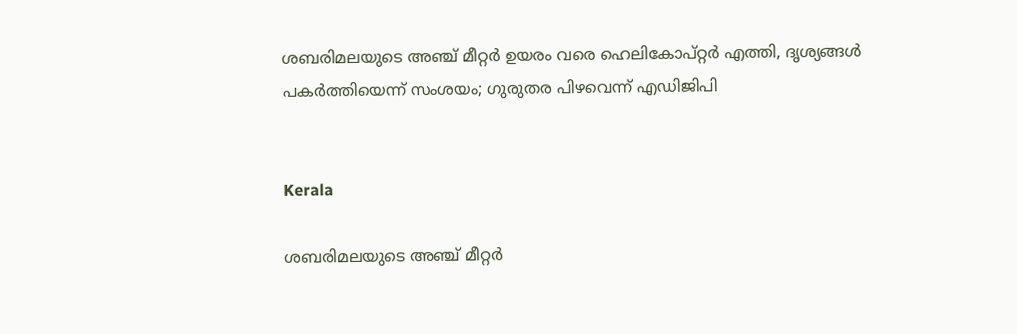ശബരിമലയുടെ അഞ്ച് മീറ്റർ ഉയരം വരെ ഹെലികോപ്റ്റർ എത്തി, ദൃശ്യങ്ങൾ പകർത്തിയെന്ന് സംശയം; ഗുരുതര പിഴവെന്ന് എഡിജിപി


Kerala

ശബരിമലയുടെ അഞ്ച് മീറ്റർ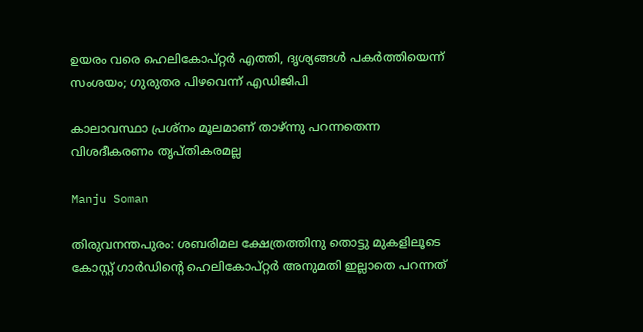ഉയരം വരെ ഹെലികോപ്റ്റർ എത്തി, ദൃശ്യങ്ങൾ പകർത്തിയെന്ന് സംശയം; ഗുരുതര പിഴവെന്ന് എഡിജിപി

കാലാവസ്ഥാ പ്രശ്‌നം മൂലമാണ് താഴ്ന്നു പറന്നതെന്ന വിശദീകരണം തൃപ്തികരമല്ല

Manju Soman

തിരുവനന്തപുരം: ശബരിമല ക്ഷേത്രത്തിനു തൊട്ടു മുകളിലൂടെ കോസ്റ്റ് ഗാര്‍ഡിന്‍റെ ഹെലികോപ്റ്റര്‍ അനുമതി ഇല്ലാതെ പറന്നത്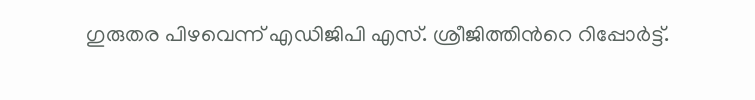ഗുരുതര പിഴവെന്ന് എഡിജിപി എസ്. ശ്രീജിത്തിന്‍റെ റിപ്പോര്‍ട്ട്.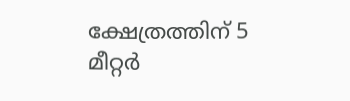ക്ഷേത്രത്തിന് 5 മീറ്റര്‍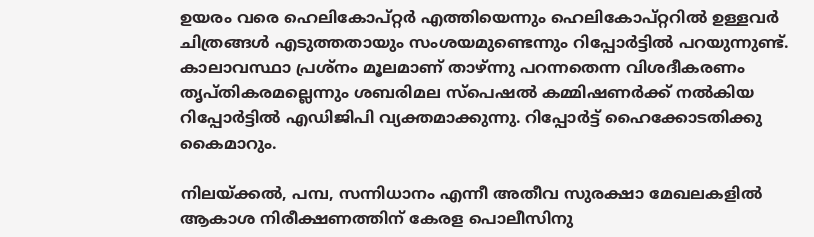ഉയരം വരെ ഹെലികോപ്റ്റര്‍ എത്തിയെന്നും ഹെലികോപ്റ്ററില്‍ ഉള്ളവര്‍ ചിത്രങ്ങള്‍ എടുത്തതായും സംശയമുണ്ടെന്നും റിപ്പോർട്ടിൽ പറയുന്നുണ്ട്. കാലാവസ്ഥാ പ്രശ്‌നം മൂലമാണ് താഴ്ന്നു പറന്നതെന്ന വിശദീകരണം തൃപ്തികരമല്ലെന്നും ശബരിമല സ്‌പെഷല്‍ കമ്മിഷണർക്ക് നൽകിയ റിപ്പോർട്ടിൽ എഡിജിപി വ്യക്തമാക്കുന്നു. റിപ്പോർട്ട് ഹൈക്കോടതിക്കു കൈമാറും.

നിലയ്ക്കൽ, പമ്പ, സന്നിധാനം എന്നീ അതീവ സുരക്ഷാ മേഖലകളിൽ ആകാശ നിരീക്ഷണത്തിന് കേരള പൊലീസിനു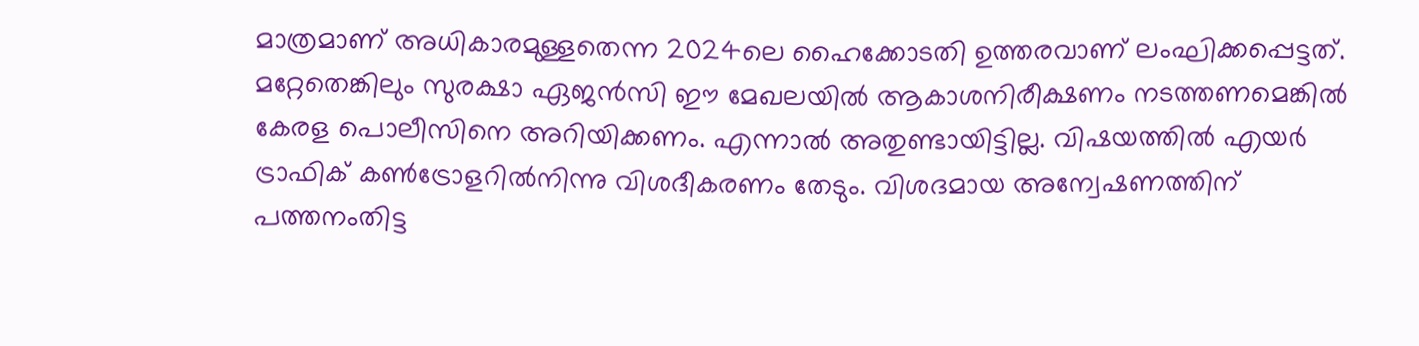മാത്രമാണ് അധികാരമുള്ളതെന്ന 2024ലെ ഹൈക്കോടതി ഉത്തരവാണ് ലംഘിക്കപ്പെട്ടത്. മറ്റേതെങ്കിലും സുരക്ഷാ ഏജൻസി ഈ മേഖലയിൽ ആകാശനിരീക്ഷണം നടത്തണമെങ്കിൽ കേരള പൊലീസിനെ അറിയിക്കണം. എന്നാൽ അതുണ്ടായിട്ടില്ല. വിഷയത്തില്‍ എയര്‍ ട്രാഫിക് കണ്‍ട്രോളറില്‍നിന്നു വിശദീകരണം തേടും. വിശദമായ അന്വേഷണത്തിന് പത്തനംതിട്ട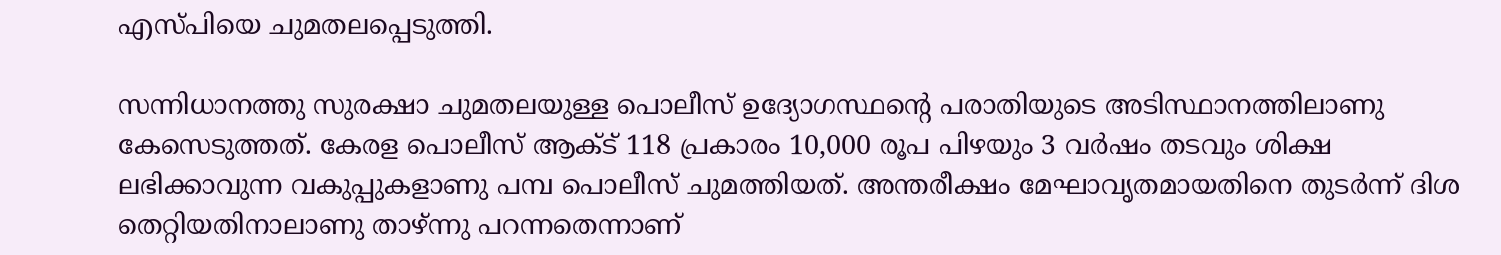എസ്പിയെ ചുമതലപ്പെടുത്തി.

സന്നിധാനത്തു സുരക്ഷാ ചുമതലയുള്ള പൊലീസ് ഉദ്യോഗസ്ഥന്റെ പരാതിയുടെ അടിസ്ഥാനത്തിലാണു കേസെടുത്തത്. കേരള പൊലീസ് ആക്ട് 118 പ്രകാരം 10,000 രൂപ പിഴയും 3 വര്‍ഷം തടവും ശിക്ഷ ലഭിക്കാവുന്ന വകുപ്പുകളാണു പമ്പ പൊലീസ് ചുമത്തിയത്. അന്തരീക്ഷം മേഘാവൃതമായതിനെ തുടര്‍ന്ന് ദിശ തെറ്റിയതിനാലാണു താഴ്ന്നു പറന്നതെന്നാണ്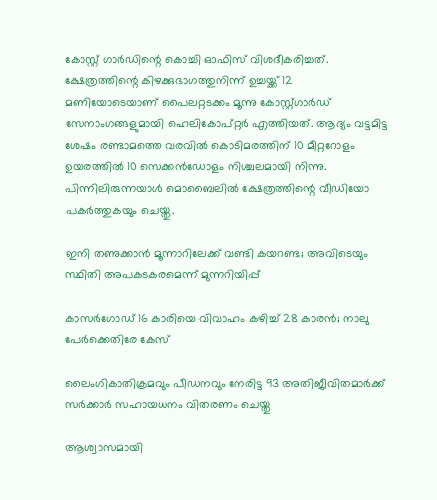കോസ്റ്റ് ഗാര്‍ഡിന്റെ കൊച്ചി ഓഫിസ് വിശദീകരിച്ചത്. ക്ഷേത്രത്തിന്റെ കിഴക്കുഭാഗത്തുനിന്ന് ഉച്ചയ്ക്ക് 12 മണിയോടെയാണ് പൈലറ്റടക്കം മൂന്നു കോസ്റ്റ്ഗാർഡ് സേനാംഗങ്ങളുമായി ഹെലികോപ്റ്റർ എത്തിയത്. ആദ്യം വട്ടമിട്ട ശേഷം രണ്ടാമത്തെ വരവിൽ കൊടിമരത്തിന് 10 മീറ്ററോളം ഉയരത്തിൽ 10 സെക്കൻഡോളം നിശ്ചലമായി നിന്നു. പിന്നിലിരുന്നയാൾ മൊബൈലിൽ ക്ഷേത്രത്തിന്റെ വീഡിയോ പകർത്തുകയും ചെയ്തു.

ഇനി തണുക്കാൻ മൂന്നാറിലേക്ക് വണ്ടി കയറണ്ട; അവിടെയും സ്ഥിതി അപകടകരമെന്ന് മുന്നറിയിപ്പ്

കാസർഗോഡ് 16 കാരിയെ വിവാഹം കഴിച്ച് 28 കാരൻ; നാലു പേർക്കെതിരേ കേസ്

ലൈംഗികാതിക്രമവും പീഡനവും നേരിട്ട 93 അതിജീവിതമാർക്ക് സർക്കാർ സഹായധനം വിതരണം ചെയ്തു

ആശ്വാസമായി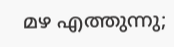മഴ എത്തുന്നു;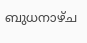ബുധനാഴ്ച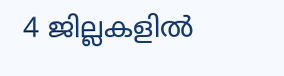4 ജില്ലകളിൽ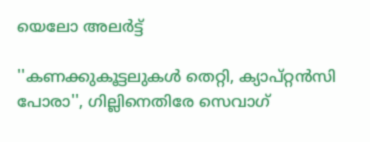യെലോ അലർ‌ട്ട്

''കണക്കുകൂട്ടലുകൾ തെറ്റി, ക‍്യാപ്റ്റൻസി പോരാ'', ഗില്ലിനെതിരേ സെവാഗ്